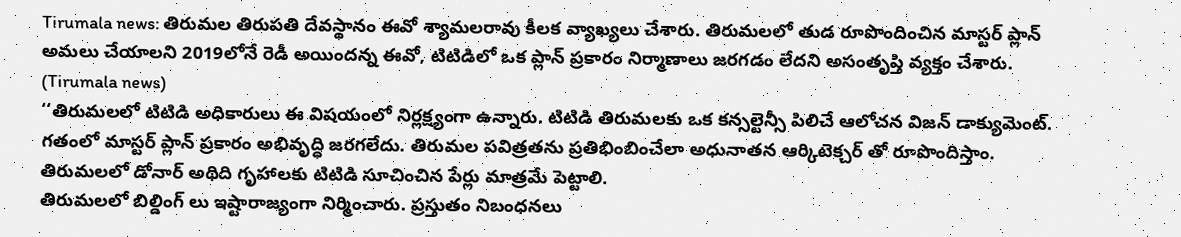Tirumala news: తిరుమల తిరుపతి దేవస్థానం ఈవో శ్యామలరావు కీలక వ్యాఖ్యలు చేశారు. తిరుమలలో తుడ రూపొందించిన మాస్టర్ ప్లాన్ అమలు చేయాలని 2019లోనే రెడీ అయిందన్న ఈవో, టిటిడిలో ఒక ప్లాన్ ప్రకారం నిర్మాణాలు జరగడం లేదని అసంతృప్తి వ్యక్తం చేశారు. (Tirumala news)
‘‘తిరుమలలో టిటిడి అధికారులు ఈ విషయంలో నిర్లక్ష్యంగా ఉన్నారు. టిటిడి తిరుమలకు ఒక కన్సల్టెన్సీ పిలిచే ఆలోచన విజన్ డాక్యుమెంట్. గతంలో మాస్టర్ ప్లాన్ ప్రకారం అభివృద్ధి జరగలేదు. తిరుమల పవిత్రతను ప్రతిభింబించేలా అధునాతన ఆర్కిటెక్చర్ తో రూపొందిస్తాం. తిరుమలలో డోనార్ అథిది గృహాలకు టిటిడి సూచించిన పేర్లు మాత్రమే పెట్టాలి.
తిరుమలలో బిల్డింగ్ లు ఇష్టారాజ్యంగా నిర్మించారు. ప్రస్తుతం నిబంధనలు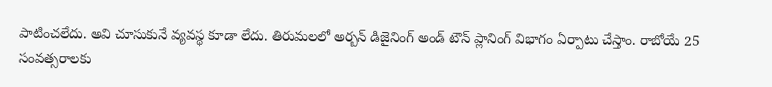పాటించలేదు. అవి చూసుకునే వ్యవస్థ కూడా లేదు. తిరుమలలో అర్బన్ డిజైనింగ్ అండ్ టౌన్ ప్లానింగ్ విభాగం ఏర్పాటు చేస్తాం. రాబోయే 25 సంవత్సరాలకు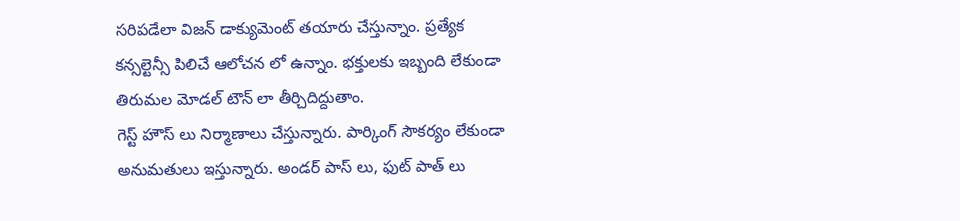సరిపడేలా విజన్ డాక్యుమెంట్ తయారు చేస్తున్నాం. ప్రత్యేక కన్సల్టెన్సీ పిలిచే ఆలోచన లో ఉన్నాం. భక్తులకు ఇబ్బంది లేకుండా తిరుమల మోడల్ టౌన్ లా తీర్చిదిద్దుతాం.
గెస్ట్ హౌస్ లు నిర్మాణాలు చేస్తున్నారు. పార్కింగ్ సౌకర్యం లేకుండా అనుమతులు ఇస్తున్నారు. అండర్ పాస్ లు, ఫుట్ పాత్ లు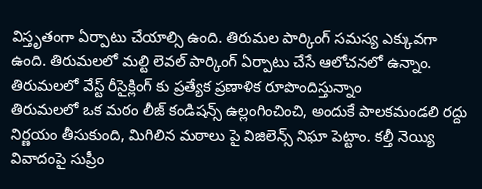విస్తృతంగా ఏర్పాటు చేయాల్సి ఉంది. తిరుమల పార్కింగ్ సమస్య ఎక్కువగా ఉంది. తిరుమలలో మల్టి లెవల్ పార్కింగ్ ఏర్పాటు చేసే ఆలోచనలో ఉన్నాం. తిరుమలలో వేస్ట్ రీసైక్లింగ్ కు ప్రత్యేక ప్రణాళిక రూపొందిస్తున్నాం
తిరుమలలో ఒక మఠం లీజ్ కండిషన్స్ ఉల్లంగించించి, అందుకే పాలకమండలి రద్దు నిర్ణయం తీసుకుంది, మిగిలిన మఠాలు పై విజిలెన్స్ నిఘా పెట్టాం. కల్తీ నెయ్యి వివాదంపై సుప్రీం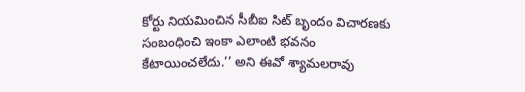కోర్టు నియమించిన సీబీఐ సిట్ బృందం విచారణకు సంబంధించి ఇంకా ఎలాంటి భవనం కేటాయించలేదు.’’ అని ఈవో శ్యామలరావు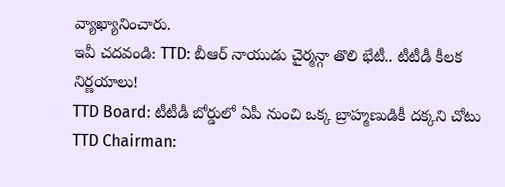వ్యాఖ్యానించారు.
ఇవీ చదవండి: TTD: బీఆర్ నాయుడు చైర్మన్గా తొలి భేటీ.. టీటీడీ కీలక నిర్ణయాలు!
TTD Board: టీటీడీ బోర్డులో ఏపీ నుంచి ఒక్క బ్రాహ్మణుడికీ దక్కని చోటు
TTD Chairman: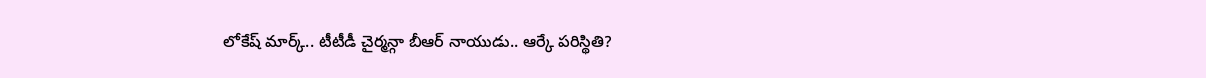లోకేష్ మార్క్.. టీటీడీ చైర్మన్గా బీఆర్ నాయుడు.. ఆర్కే పరిస్థితి?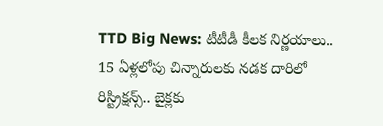TTD Big News: టీటీడీ కీలక నిర్ణయాలు.. 15 ఏళ్లలోపు చిన్నారులకు నడక దారిలో రిస్ట్రిక్షన్స్.. బైక్లకు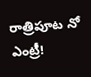రాత్రిపూట నో ఎంట్రీ!